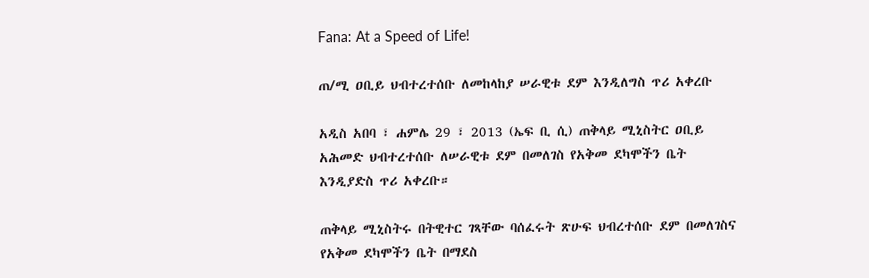Fana: At a Speed of Life!

ጠ/ሚ ዐቢይ ህብተረተሰቡ ለመከላከያ ሠራዊቱ ደም እንዲለግስ ጥሪ አቀረቡ

አዲስ አበባ ፣ ሐምሌ 29 ፣ 2013 (ኤፍ ቢ ሲ) ጠቅላይ ሚኒስትር ዐቢይ አሕመድ ህብተረተሰቡ ለሠራዊቱ ደም በመለገስ የአቅመ ደካሞችን ቤት እንዲያድስ ጥሪ አቀረቡ።

ጠቅላይ ሚኒስትሩ በትዊተር ገጻቸው ባሰፈሩት ጽሁፍ ህብረተሰቡ ደም በመለገስና የአቅመ ደካሞችን ቤት በማደስ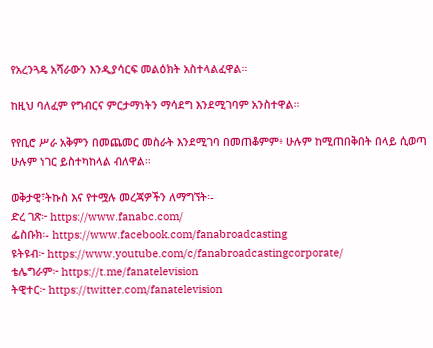የአረንጓዴ አሻራውን እንዲያሳርፍ መልዕክት አስተላልፈዋል።

ከዚህ ባለፈም የግብርና ምርታማነትን ማሳደግ እንደሚገባም አንስተዋል።

የየቢሮ ሥራ አቅምን በመጨመር መስራት እንደሚገባ በመጠቆምም፥ ሁሉም ከሚጠበቅበት በላይ ሲወጣ ሁሉም ነገር ይስተካከላል ብለዋል።

ወቅታዊ፣ትኩስ እና የተሟሉ መረጃዎችን ለማግኘት፡-
ድረ ገጽ፦ https://www.fanabc.com/
ፌስቡክ፡- https://www.facebook.com/fanabroadcasting
ዩትዩብ፦ https://www.youtube.com/c/fanabroadcastingcorporate/
ቴሌግራም፦ https://t.me/fanatelevision
ትዊተር፦ https://twitter.com/fanatelevision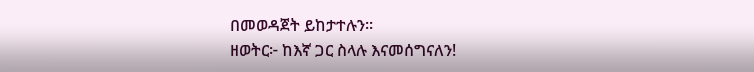በመወዳጀት ይከታተሉን፡፡
ዘወትር፦ ከእኛ ጋር ስላሉ እናመሰግናለን!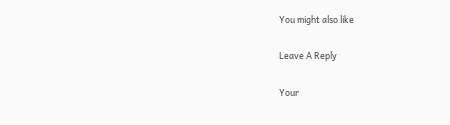You might also like

Leave A Reply

Your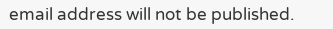email address will not be published.